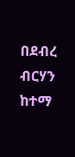በደብረ ብርሃን ከተማ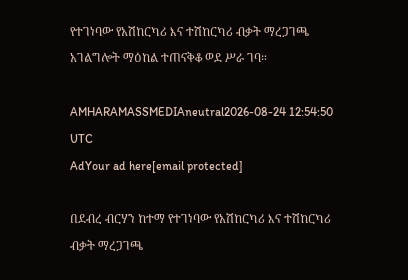የተገነባው የአሽከርካሪ እና ተሽከርካሪ ብቃት ማረጋገጫ አገልግሎት ማዕከል ተጠናቅቆ ወደ ሥራ ገባ።

AMHARAMASSMEDIAneutral2026-08-24 12:54:50 UTC
AdYour ad here[email protected]

በደብረ ብርሃን ከተማ የተገነባው የአሽከርካሪ እና ተሽከርካሪ ብቃት ማረጋገጫ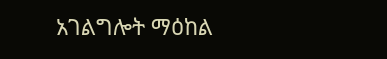አገልግሎት ማዕከል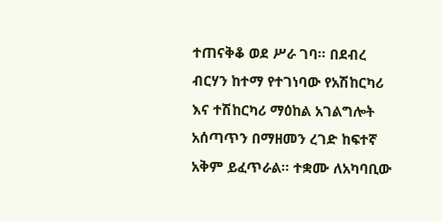ተጠናቅቆ ወደ ሥራ ገባ። በደብረ ብርሃን ከተማ የተገነባው የአሽከርካሪ እና ተሽከርካሪ ማዕከል አገልግሎት አሰጣጥን በማዘመን ረገድ ከፍተኛ አቅም ይፈጥራል። ተቋሙ ለአካባቢው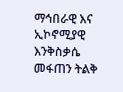ማኅበራዊ እና ኢኮኖሚያዊ እንቅስቃሴ መፋጠን ትልቅ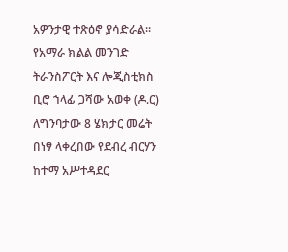አዎንታዊ ተጽዕኖ ያሳድራል። የአማራ ክልል መንገድ ትራንስፖርት እና ሎጂስቲክስ ቢሮ ኀላፊ ጋሻው አወቀ (ዶ.ር) ለግንባታው 8 ሄክታር መሬት በነፃ ላቀረበው የደብረ ብርሃን ከተማ አሥተዳደር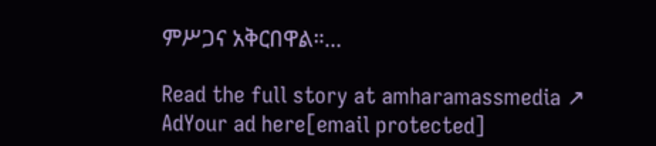ምሥጋና አቅርበዋል።…

Read the full story at amharamassmedia ↗
AdYour ad here[email protected]